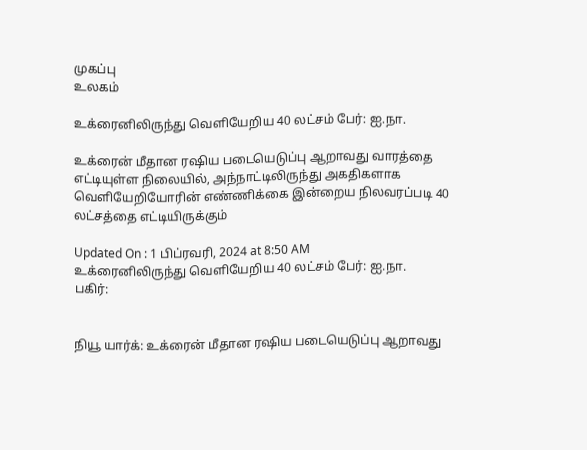முகப்பு
உலகம்

உக்ரைனிலிருந்து வெளியேறிய 40 லட்சம் பேர்: ஐ.நா.

உக்ரைன் மீதான ரஷிய படையெடுப்பு ஆறாவது வாரத்தை எட்டியுள்ள நிலையில், அந்நாட்டிலிருந்து அகதிகளாக வெளியேறியோரின் எண்ணிக்கை இன்றைய நிலவரப்படி 40 லட்சத்தை எட்டியிருக்கும்

Updated On : 1 பிப்ரவரி, 2024 at 8:50 AM
உக்ரைனிலிருந்து வெளியேறிய 40 லட்சம் பேர்: ஐ.நா.
பகிர்:


நியூ யார்க்: உக்ரைன் மீதான ரஷிய படையெடுப்பு ஆறாவது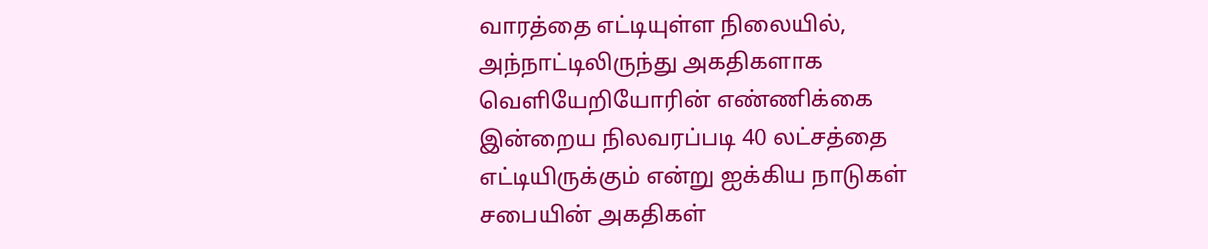வாரத்தை எட்டியுள்ள நிலையில், அந்நாட்டிலிருந்து அகதிகளாக வெளியேறியோரின் எண்ணிக்கை இன்றைய நிலவரப்படி 40 லட்சத்தை எட்டியிருக்கும் என்று ஐக்கிய நாடுகள் சபையின் அகதிகள்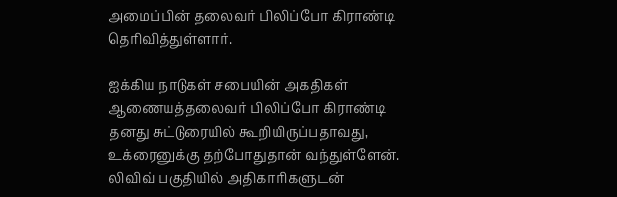அமைப்பின் தலைவர் பிலிப்போ கிராண்டி தெரிவித்துள்ளார்.

ஐக்கிய நாடுகள் சபையின் அகதிகள் ஆணையத்தலைவர் பிலிப்போ கிராண்டி தனது சுட்டுரையில் கூறியிருப்பதாவது, உக்ரைனுக்கு தற்போதுதான் வந்துள்ளேன். லிவிவ் பகுதியில் அதிகாரிகளுடன்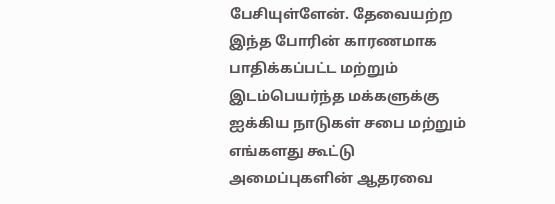பேசியுள்ளேன். தேவையற்ற இந்த போரின் காரணமாக பாதிக்கப்பட்ட மற்றும் இடம்பெயர்ந்த மக்களுக்கு ஐக்கிய நாடுகள் சபை மற்றும் எங்களது கூட்டு அமைப்புகளின் ஆதரவை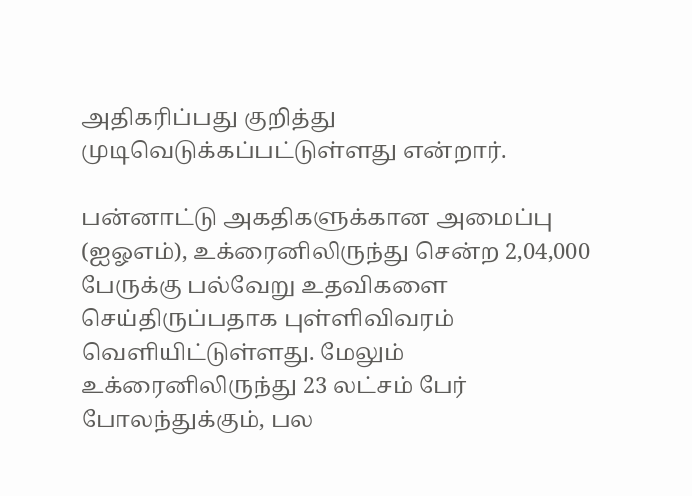அதிகரிப்பது குறித்து முடிவெடுக்கப்பட்டுள்ளது என்றார்.

பன்னாட்டு அகதிகளுக்கான அமைப்பு (ஐஓஎம்), உக்ரைனிலிருந்து சென்ற 2,04,000 பேருக்கு பல்வேறு உதவிகளை செய்திருப்பதாக புள்ளிவிவரம் வெளியிட்டுள்ளது. மேலும் உக்ரைனிலிருந்து 23 லட்சம் பேர் போலந்துக்கும், பல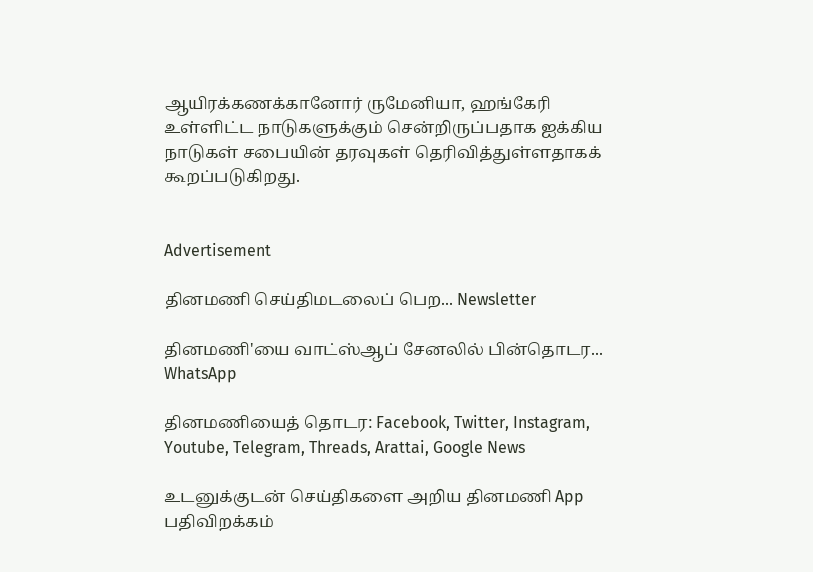ஆயிரக்கணக்கானோர் ருமேனியா, ஹங்கேரி உள்ளிட்ட நாடுகளுக்கும் சென்றிருப்பதாக ஐக்கிய நாடுகள் சபையின் தரவுகள் தெரிவித்துள்ளதாகக் கூறப்படுகிறது.


Advertisement

தினமணி செய்திமடலைப் பெற... Newsletter

தினமணி'யை வாட்ஸ்ஆப் சேனலில் பின்தொடர... WhatsApp

தினமணியைத் தொடர: Facebook, Twitter, Instagram, Youtube, Telegram, Threads, Arattai, Google News

உடனுக்குடன் செய்திகளை அறிய தினமணி App பதிவிறக்கம்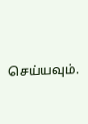செய்யவும்.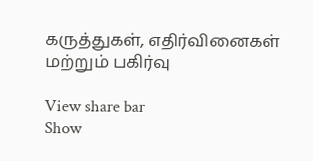கருத்துகள், எதிர்வினைகள் மற்றும் பகிர்வு

View share bar
Show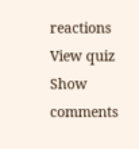reactions
View quiz
Show comments